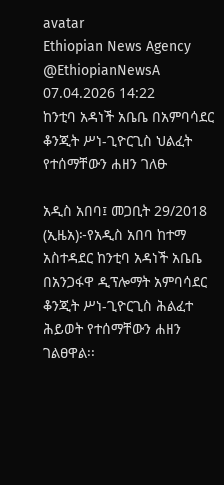avatar
Ethiopian News Agency
@EthiopianNewsA
07.04.2026 14:22
ከንቲባ አዳነች አቤቤ በአምባሳደር ቆንጂት ሥነ-ጊዮርጊስ ህልፈት የተሰማቸውን ሐዘን ገለፁ

አዲስ አበባ፤ መጋቢት 29/2018 (ኢዜአ)፦የአዲስ አበባ ከተማ አስተዳደር ከንቲባ አዳነች አቤቤ በአንጋፋዋ ዲፕሎማት አምባሳደር ቆንጂት ሥነ-ጊዮርጊስ ሕልፈተ ሕይወት የተሰማቸውን ሐዘን ገልፀዋል፡፡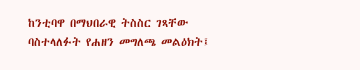ከንቲባዋ በማህበራዊ ትስስር ገጻቸው ባስተላለፉት የሐዘን መግለጫ መልዕክት፤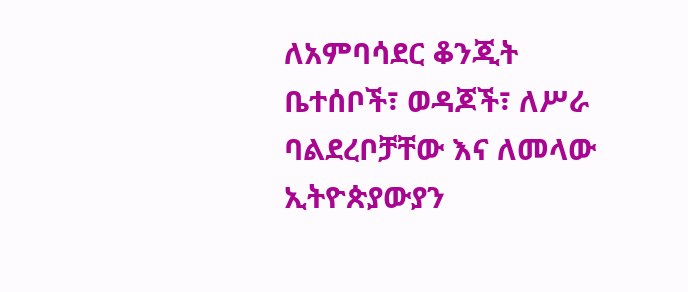ለአምባሳደር ቆንጂት ቤተሰቦች፣ ወዳጆች፣ ለሥራ ባልደረቦቻቸው እና ለመላው ኢትዮጵያውያን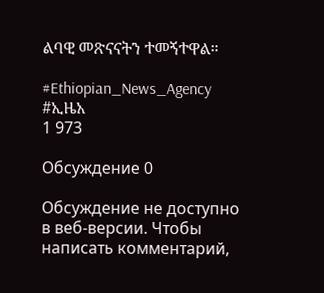ልባዊ መጽናናትን ተመኝተዋል።

#Ethiopian_News_Agency #ኢዜአ
1 973

Обсуждение 0

Обсуждение не доступно в веб-версии. Чтобы написать комментарий,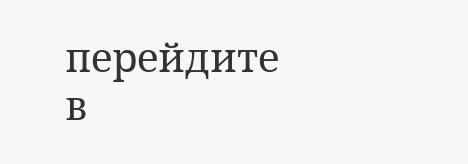перейдите в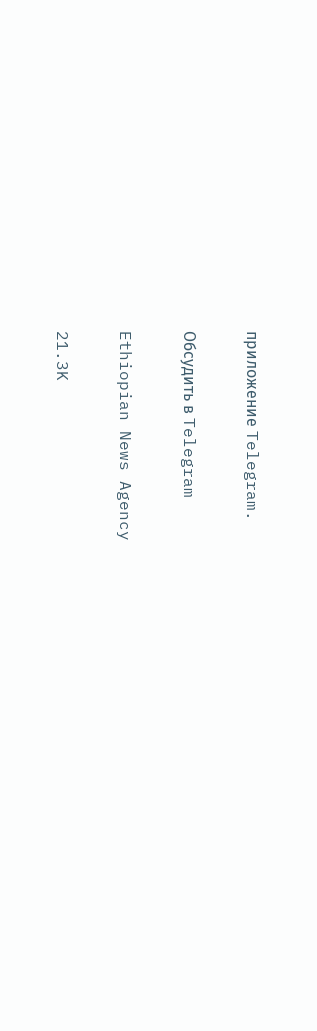приложение Telegram.

Обсудить в Telegram

Ethiopian News Agency

21.3K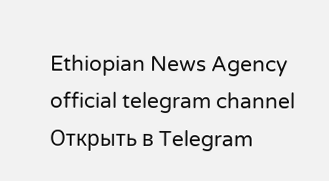Ethiopian News Agency official telegram channel
Открыть в Telegram